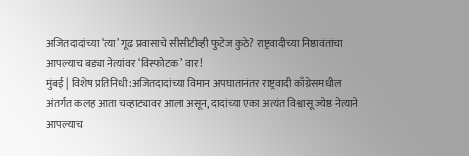अजितदादांच्या ‘त्या’ गूढ प्रवासाचे सीसीटीव्ही फुटेज कुठे? राष्ट्रवादीच्या निष्ठावंतांचा आपल्याच बड्या नेत्यांवर ‘विस्फोटक’ वार!
मुंबई | विशेष प्रतिनिधी:अजितदादांच्या विमान अपघातानंतर राष्ट्रवादी काँग्रेसमधील अंतर्गत कलह आता चव्हाट्यावर आला असून, दादांच्या एका अत्यंत विश्वासू ज्येष्ठ नेत्याने आपल्याच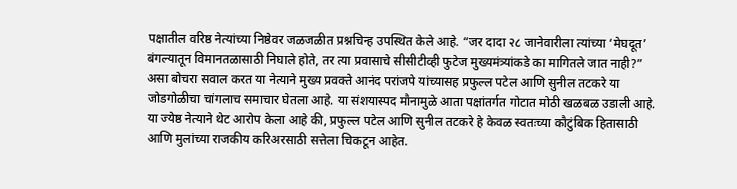पक्षातील वरिष्ठ नेत्यांच्या निष्ठेवर जळजळीत प्रश्नचिन्ह उपस्थित केले आहे. “जर दादा २८ जानेवारीला त्यांच्या ‘मेघदूत’ बंगल्यातून विमानतळासाठी निघाले होते, तर त्या प्रवासाचे सीसीटीव्ही फुटेज मुख्यमंत्र्यांकडे का मागितले जात नाही?” असा बोचरा सवाल करत या नेत्याने मुख्य प्रवक्ते आनंद परांजपे यांच्यासह प्रफुल्ल पटेल आणि सुनील तटकरे या जोडगोळीचा चांगलाच समाचार घेतला आहे. या संशयास्पद मौनामुळे आता पक्षांतर्गत गोटात मोठी खळबळ उडाली आहे.
या ज्येष्ठ नेत्याने थेट आरोप केला आहे की, प्रफुल्ल पटेल आणि सुनील तटकरे हे केवळ स्वतःच्या कौटुंबिक हितासाठी आणि मुलांच्या राजकीय करिअरसाठी सत्तेला चिकटून आहेत.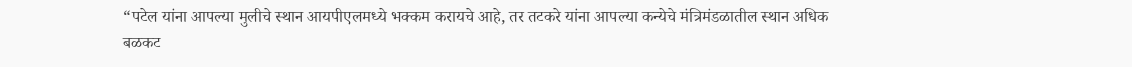“पटेल यांना आपल्या मुलीचे स्थान आयपीएलमध्ये भक्कम करायचे आहे, तर तटकरे यांना आपल्या कन्येचे मंत्रिमंडळातील स्थान अधिक बळकट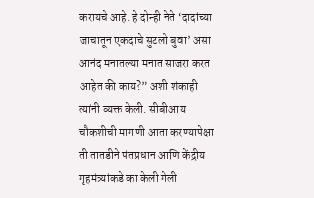करायचे आहे. हे दोन्ही नेते ‘दादांच्या जाचातून एकदाचे सुटलो बुवा’ असा आनंद मनातल्या मनात साजरा करत आहेत की काय?” अशी शंकाही त्यांनी व्यक्त केली. सीबीआय चौकशीची मागणी आता करण्यापेक्षा ती तातडीने पंतप्रधान आणि केंद्रीय गृहमंत्र्यांकडे का केली गेली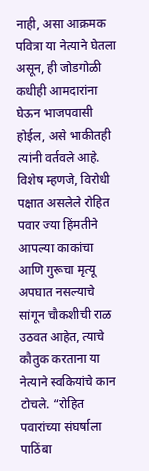नाही, असा आक्रमक पवित्रा या नेत्याने घेतला असून, ही जोडगोळी कधीही आमदारांना घेऊन भाजपवासी होईल, असे भाकीतही त्यांनी वर्तवले आहे.
विशेष म्हणजे, विरोधी पक्षात असलेले रोहित पवार ज्या हिंमतीने आपल्या काकांचा आणि गुरूचा मृत्यू अपघात नसल्याचे सांगून चौकशीची राळ उठवत आहेत, त्याचे कौतुक करताना या नेत्याने स्वकियांचे कान टोचले. “रोहित पवारांच्या संघर्षाला पाठिंबा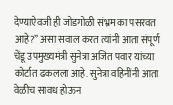देण्याऐवजी ही जोडगोळी संभ्रम का पसरवत आहे?” असा सवाल करत त्यांनी आता संपूर्ण चेंडू उपमुख्यमंत्री सुनेत्रा अजित पवार यांच्या कोर्टात ढकलला आहे. सुनेत्रा वहिनींनी आता वेळीच सावध होऊन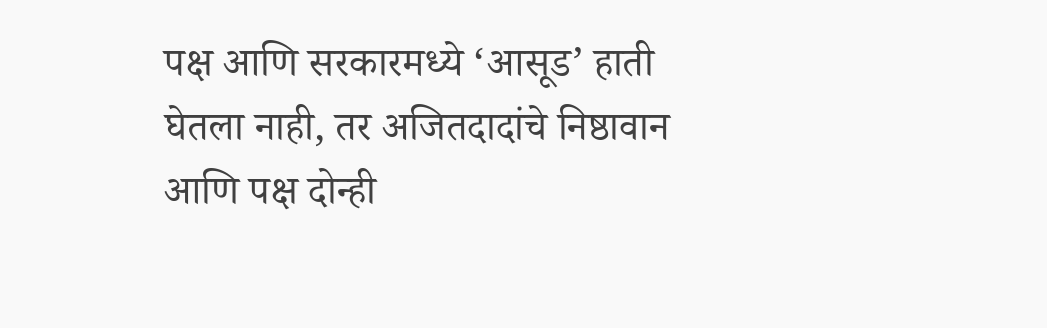पक्ष आणि सरकारमध्ये ‘आसूड’ हाती घेतला नाही, तर अजितदादांचे निष्ठावान आणि पक्ष दोन्ही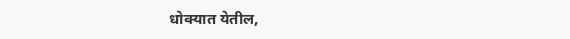धोक्यात येतील,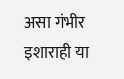असा गंभीर इशाराही या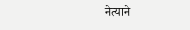नेत्याने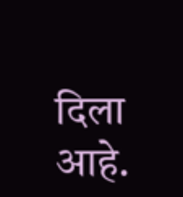दिला आहे.